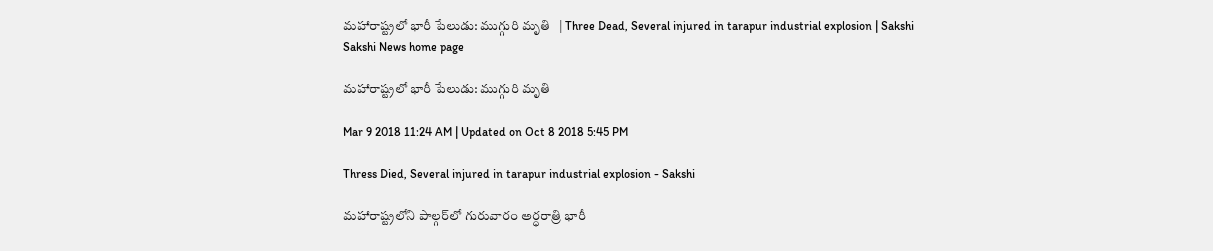మహారాష్ట్రలో భారీ పేలుడు: ముగ్గురి మృతి   | Three Dead, Several injured in tarapur industrial explosion | Sakshi
Sakshi News home page

మహారాష్ట్రలో భారీ పేలుడు: ముగ్గురి మృతి

Mar 9 2018 11:24 AM | Updated on Oct 8 2018 5:45 PM

Thress Died, Several injured in tarapur industrial explosion - Sakshi

మహారాష్ట్రలోని పాల్గర్‌లో గురువారం అర్ధరాత్రి భారీ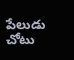పేలుడు చోటు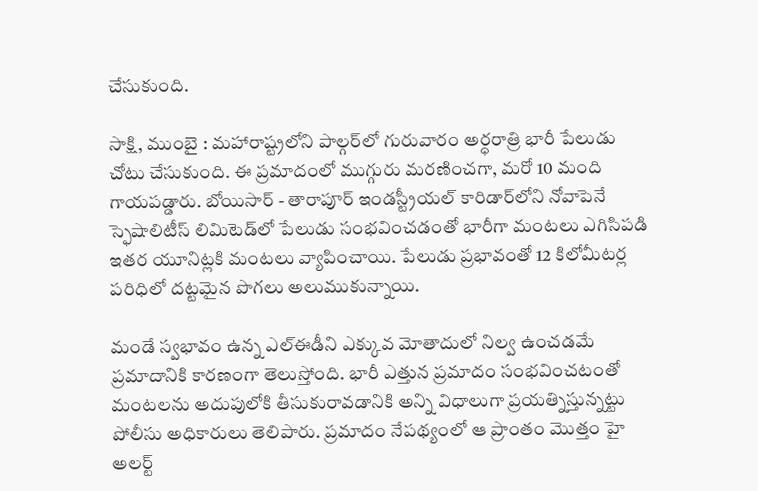చేసుకుంది.

సాక్షి, ముంబై : మహారాష్ట్రలోని పాల్గర్‌లో గురువారం అర్ధరాత్రి భారీ పేలుడు చోటు చేసుకుంది. ఈ ప్రమాదంలో ముగ్గురు మరణించగా, మరో 10 మంది గాయపడ్డారు. బోయిసార్‌ - తారాపూర్‌ ఇండస్ట్రీయల్‌ కారిడార్‌లోని నోవాపెనే స్ఫెషాలిటీస్‌ లిమిటెడ్‌లో పేలుడు సంభవించడంతో భారీగా మంటలు ఎగిసిపడి ఇతర యూనిట్లకి మంటలు వ్యాపించాయి. పేలుడు ప్రభావంతో 12 కిలోమీటర్ల పరిధిలో దట్టమైన పొగలు అలుముకున్నాయి.

మండే స్వభావం ఉన్న ఎల్‌ఈడీని ఎక్కువ మోతాదులో నిల్వ ఉంచడమే ప్రమాదానికి కారణంగా తెలుస్తోంది. భారీ ఎత్తున ప్రమాదం సంభవించటంతో మంటలను అదుపులోకి తీసుకురావడానికి అన్ని విధాలుగా ప్రయత్నిస్తున్నట్టు పోలీసు అధికారులు తెలిపారు. ప్రమాదం నేపథ్యంలో ఆ ప్రాంతం మొత్తం హై అలర్ట్‌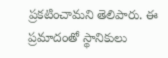ప్రకటించామని తెలిపారు. ఈ ప్రమాదంతో స్థానికులు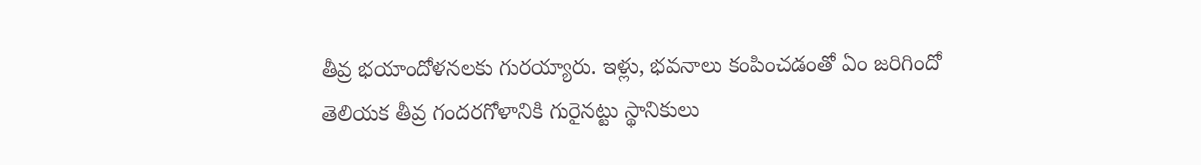తీవ్ర భయాందోళనలకు గురయ్యారు. ఇళ్లు, భవనాలు కంపించడంతో ఏం జరిగిందో తెలియక తీవ్ర గందరగోళానికి గురైనట్టు స్థానికులు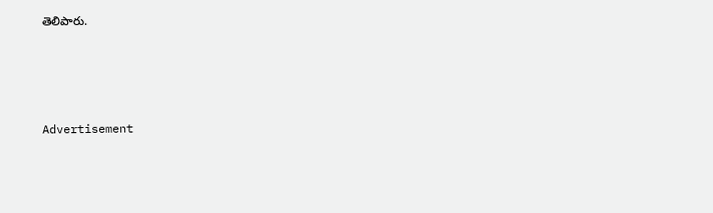తెలిపారు.




Advertisement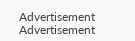Advertisement
Advertisement